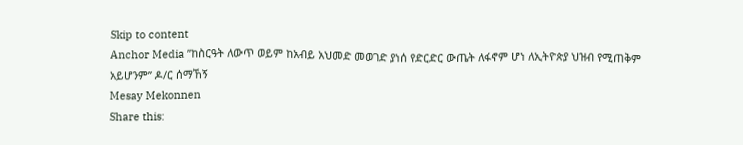Skip to content
Anchor Media ”ከስርዓት ለውጥ ወይም ከአብይ አህመድ መወገድ ያነሰ የድርድር ውጤት ለፋኖም ሆነ ለኢትዮጵያ ህዝብ የሚጠቅም አይሆንም” ዶ/ር ሰማኸኝ
Mesay Mekonnen
Share this: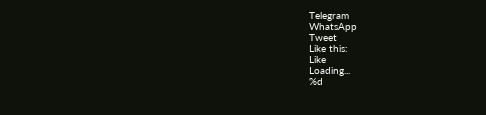Telegram
WhatsApp
Tweet
Like this:
Like
Loading...
%d